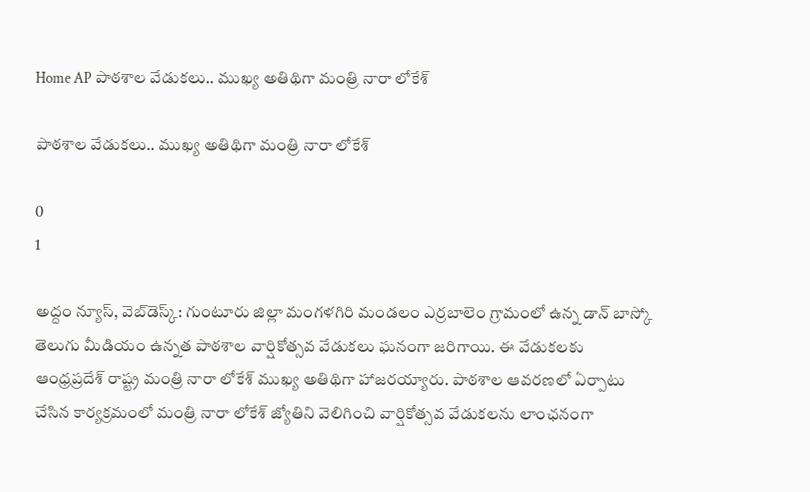Home AP పాఠశాల వేడుకలు.. ముఖ్య అతిథిగా మంత్రి నారా లోకేశ్

పాఠశాల వేడుకలు.. ముఖ్య అతిథిగా మంత్రి నారా లోకేశ్

0
1

అద్దం న్యూస్, వెబ్‌డెస్క్: గుంటూరు జిల్లా మంగళగిరి మండలం ఎర్రబాలెం గ్రామంలో ఉన్న డాన్ బాస్కో తెలుగు మీడియం ఉన్నత పాఠశాల వార్షికోత్సవ వేడుకలు ఘనంగా జరిగాయి. ఈ వేడుకలకు ఆంధ్రప్రదేశ్ రాష్ట్ర మంత్రి నారా లోకేశ్ ముఖ్య అతిథిగా హాజరయ్యారు. పాఠశాల ఆవరణలో ఏర్పాటు చేసిన కార్యక్రమంలో మంత్రి నారా లోకేశ్ జ్యోతిని వెలిగించి వార్షికోత్సవ వేడుకలను లాంఛనంగా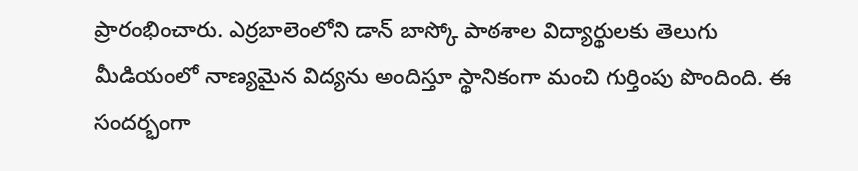ప్రారంభించారు. ఎర్రబాలెంలోని డాన్ బాస్కో పాఠశాల విద్యార్థులకు తెలుగు మీడియంలో నాణ్యమైన విద్యను అందిస్తూ స్థానికంగా మంచి గుర్తింపు పొందింది. ఈ సందర్భంగా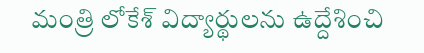మంత్రి లోకేశ్ విద్యార్థులను ఉద్దేశించి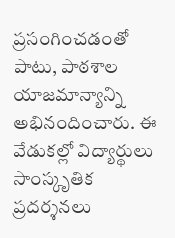ప్రసంగించడంతో పాటు, పాఠశాల యాజమాన్యాన్ని అభినందించారు. ఈ వేడుకల్లో విద్యార్థులు సాంస్కృతిక ప్రదర్శనలు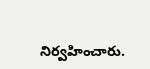నిర్వహించారు.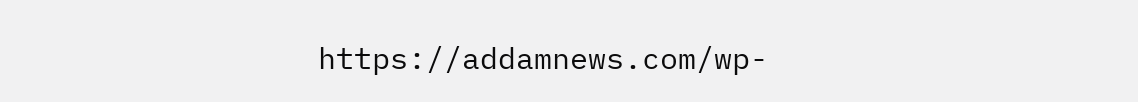https://addamnews.com/wp-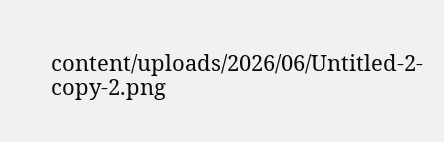content/uploads/2026/06/Untitled-2-copy-2.png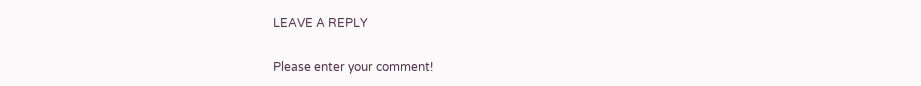LEAVE A REPLY

Please enter your comment!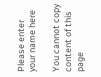Please enter your name here

You cannot copy content of this page